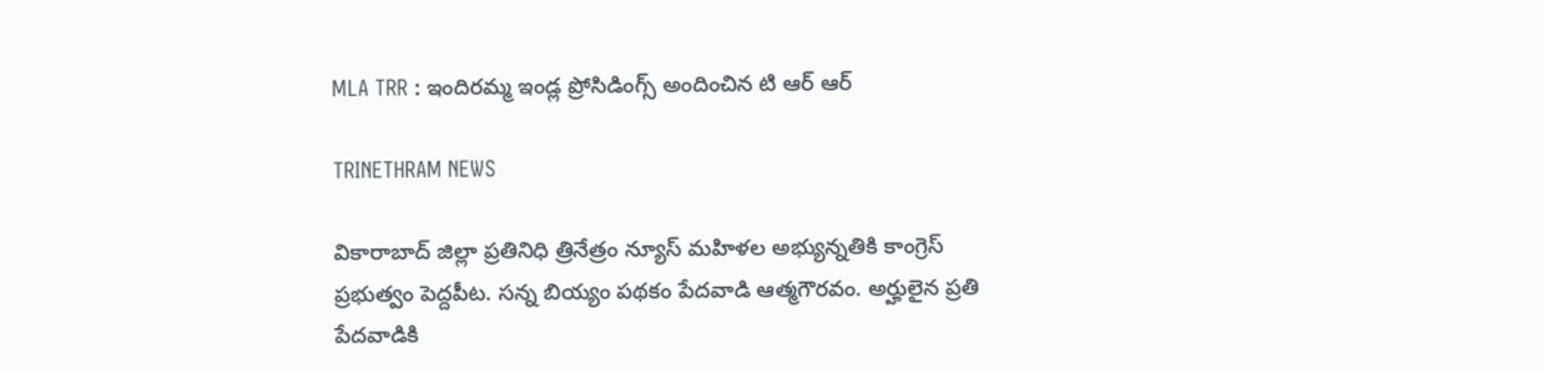MLA TRR : ఇందిరమ్మ ఇండ్ల ప్రోసిడింగ్స్ అందించిన టి ఆర్ ఆర్

TRINETHRAM NEWS

వికారాబాద్ జిల్లా ప్రతినిధి త్రినేత్రం న్యూస్ మహిళల అభ్యున్నతికి కాంగ్రెస్‌ ప్రభుత్వం పెద్దపీట. సన్న బియ్యం పథకం పేదవాడి ఆత్మగౌరవం. అర్హులైన ప్రతి పేదవాడికి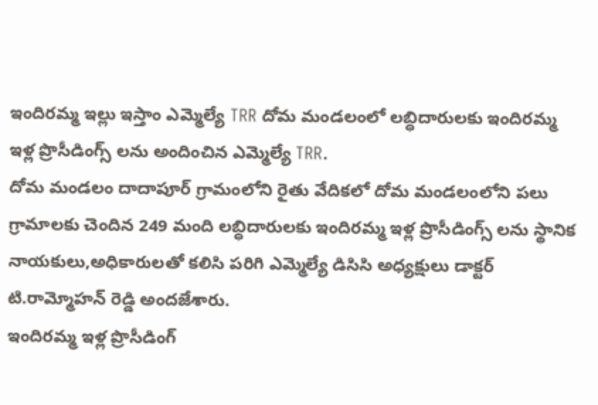ఇందిరమ్మ ఇల్లు ఇస్తాం ఎమ్మెల్యే TRR దోమ మండలంలో లబ్ధిదారులకు ఇందిరమ్మ ఇళ్ల ప్రొసీడింగ్స్ లను అందించిన ఎమ్మెల్యే TRR.
దోమ మండలం దాదాపూర్ గ్రామంలోని రైతు వేదికలో దోమ మండలంలోని పలు గ్రామాలకు చెందిన 249 మంది లబ్ధిదారులకు ఇందిరమ్మ ఇళ్ల ప్రొసీడింగ్స్ లను స్థానిక నాయకులు,అధికారులతో కలిసి పరిగి ఎమ్మెల్యే డిసిసి అధ్యక్షులు డాక్టర్ టి.రామ్మోహన్ రెడ్డి అందజేశారు.
ఇందిరమ్మ ఇళ్ల ప్రొసీడింగ్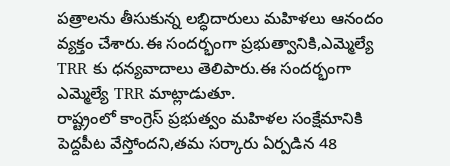పత్రాలను తీసుకున్న లబ్ధిదారులు మహిళలు ఆనందం వ్యక్తం చేశారు.ఈ సందర్భంగా ప్రభుత్వానికి,ఎమ్మెల్యే TRR కు ధన్యవాదాలు తెలిపారు.ఈ సందర్భంగా ఎమ్మెల్యే TRR మాట్లాడుతూ.
రాష్ట్రంలో కాంగ్రెస్‌ ప్రభుత్వం మహిళల సంక్షేమానికి పెద్దపీట వేస్తోందని,తమ సర్కారు ఏర్పడిన 48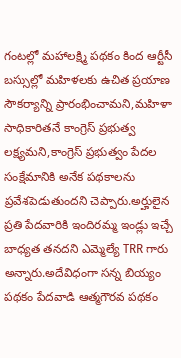గంటల్లో మహాలక్ష్మి పథకం కింద ఆర్టీసీ బస్సుల్లో మహిళలకు ఉచిత ప్రయాణ సౌకర్యాన్ని ప్రారంభించామని,మహిళా సాధికారితనే కాంగ్రెస్‌ ప్రభుత్వ లక్ష్యమని,కాంగ్రెస్‌ ప్రభుత్వం పేదల సంక్షేమానికి అనేక పథకాలను ప్రవేశపెడుతుందని చెప్పారు.అర్హులైన ప్రతి పేదవారికి ఇందిరమ్మ ఇండ్లు ఇచ్చే బాధ్యత తనదని ఎమ్మెల్యే TRR గారు అన్నారు.అదేవిధంగా సన్న బియ్యం పథకం పేదవాడి ఆత్మగౌరవ పథకం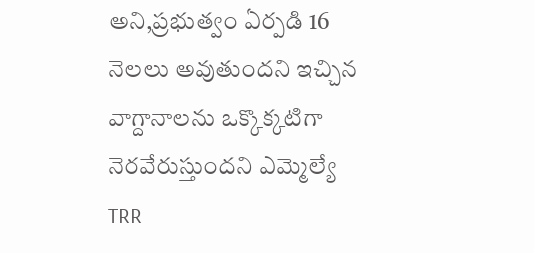అని,ప్రభుత్వం ఏర్పడి 16 నెలలు అవుతుందని ఇచ్చిన వాగ్దానాలను ఒక్కొక్కటిగా నెరవేరుస్తుందని ఎమ్మెల్యే TRR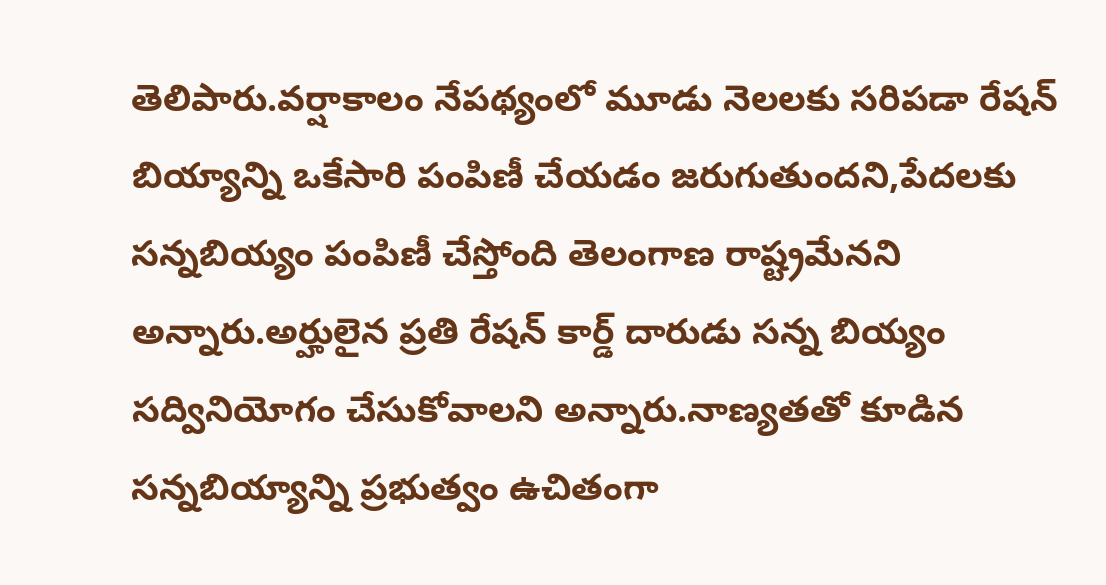తెలిపారు.వర్షాకాలం నేపథ్యంలో మూడు నెలలకు సరిపడా రేషన్ బియ్యాన్ని ఒకేసారి పంపిణీ చేయడం జరుగుతుందని,పేదలకు సన్నబియ్యం పంపిణీ చేస్తోంది తెలంగాణ రాష్ట్రమేనని అన్నారు.అర్హులైన ప్రతి రేషన్ కార్డ్ దారుడు సన్న బియ్యం సద్వినియోగం చేసుకోవాలని అన్నారు.నాణ్యతతో కూడిన సన్నబియ్యాన్ని ప్రభుత్వం ఉచితంగా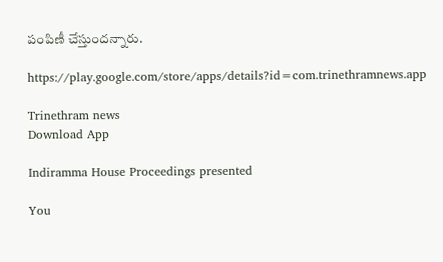పంపిణీ చేస్తుందన్నారు.

https://play.google.com/store/apps/details?id=com.trinethramnews.app

Trinethram news
Download App

Indiramma House Proceedings presented

You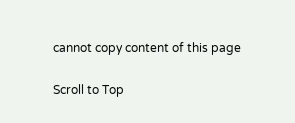cannot copy content of this page

Scroll to Top